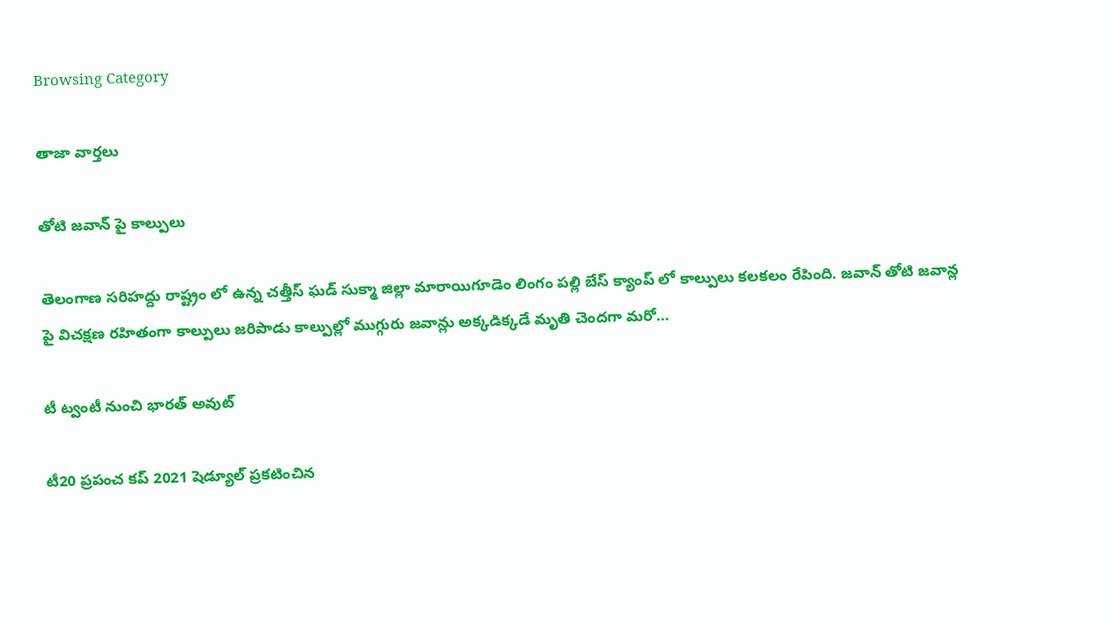Browsing Category

తాజా వార్తలు

తోటి జవాన్ పై కాల్పులు

తెలంగాణ సరిహద్దు రాష్ట్రం లో ఉన్న చత్తీస్ ఘడ్ సుక్మా జిల్లా మారాయిగూడెం లింగం పల్లి బేస్ క్యాంప్ లో కాల్పులు కలకలం రేపింది. జవాన్ తోటి జవాన్ల పై విచక్షణ రహితంగా కాల్పులు జరిపాడు కాల్పుల్లో ముగ్గురు జవాన్లు అక్కడిక్కడే మృతి చెందగా మరో…

టీ ట్వంటీ నుంచి భార‌త్ అవుట్‌

టీ20 ప్రపంచ కప్ 2021 షెడ్యూల్ ప్రకటించిన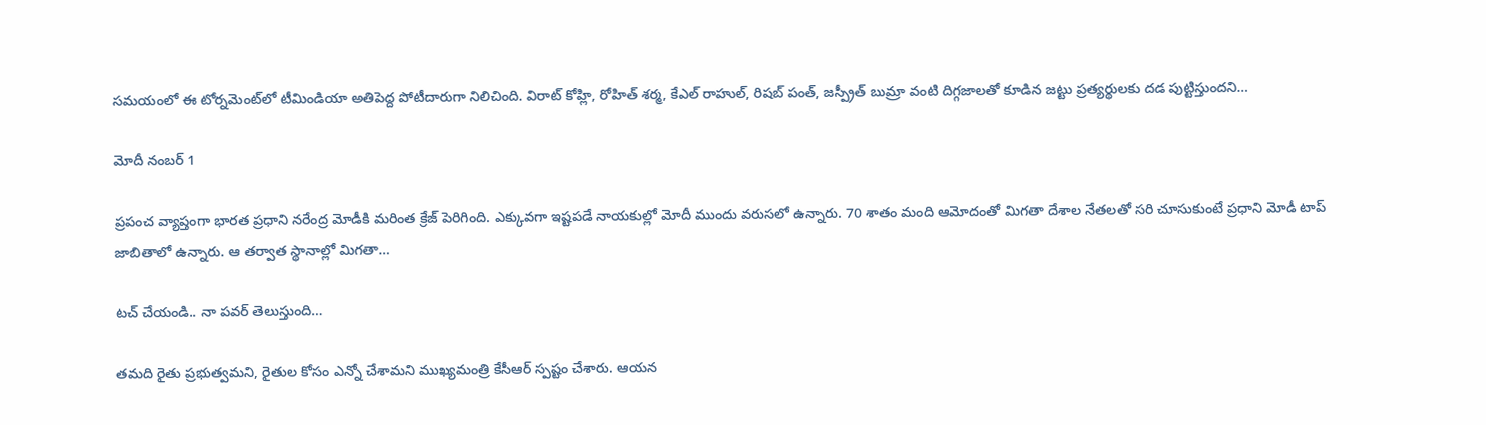సమయంలో ఈ టోర్నమెంట్‌లో టీమిండియా అతిపెద్ద పోటీదారుగా నిలిచింది. విరాట్ కోహ్లి, రోహిత్ శర్మ, కేఎల్ రాహుల్, రిషబ్ పంత్, జస్ప్రీత్ బుమ్రా వంటి దిగ్గజాలతో కూడిన జట్టు ప్రత్యర్థులకు దడ పుట్టిస్తుందని…

మోదీ నంబ‌ర్ 1

ప్రపంచ వ్యాప్తంగా భారత ప్రధాని నరేంద్ర మోడీకి మరింత క్రేజ్ పెరిగింది. ఎక్కువగా ఇష్టపడే నాయకుల్లో మోదీ ముందు వరుసలో ఉన్నారు. 70 శాతం మంది ఆమోదంతో మిగతా దేశాల నేతలతో సరి చూసుకుంటే ప్రధాని మోడీ టాప్‌ జాబితాలో ఉన్నారు. ఆ తర్వాత స్థానాల్లో మిగతా…

ట‌చ్ చేయండి.. నా ప‌వ‌ర్ తెలుస్తుంది…

త‌మ‌ది రైతు ప్ర‌భుత్వమ‌ని, రైతుల కోసం ఎన్నో చేశామ‌ని ముఖ్య‌మంత్రి కేసీఆర్ స్ప‌ష్టం చేశారు. ఆయ‌న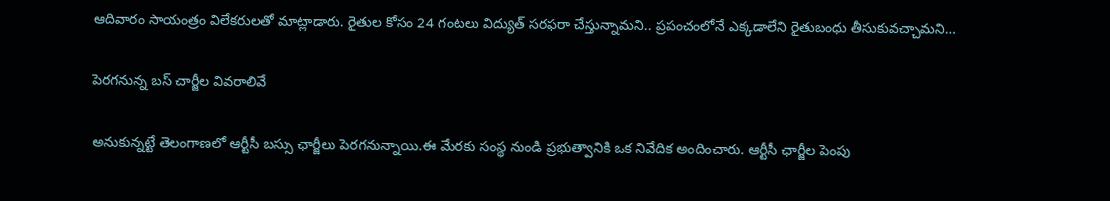ఆదివారం సాయంత్రం విలేక‌రుల‌తో మాట్లాడారు. రైతుల కోసం 24 గంటలు విద్యుత్‌ సరఫరా చేస్తున్నామని.. ప్రపంచంలోనే ఎక్కడాలేని రైతుబంధు తీసుకువచ్చామని…

పెరగనున్న బస్ చార్జీల వివరాలివే

అనుకున్నట్టే తెలంగాణలో ఆర్టీసీ బస్సు ఛార్జీలు పెరగనున్నాయి.ఈ మేరకు సంస్థ నుండి ప్రభుత్వానికి ఒక నివేదిక అందించారు. ఆర్టీసీ ఛార్జీల పెంపు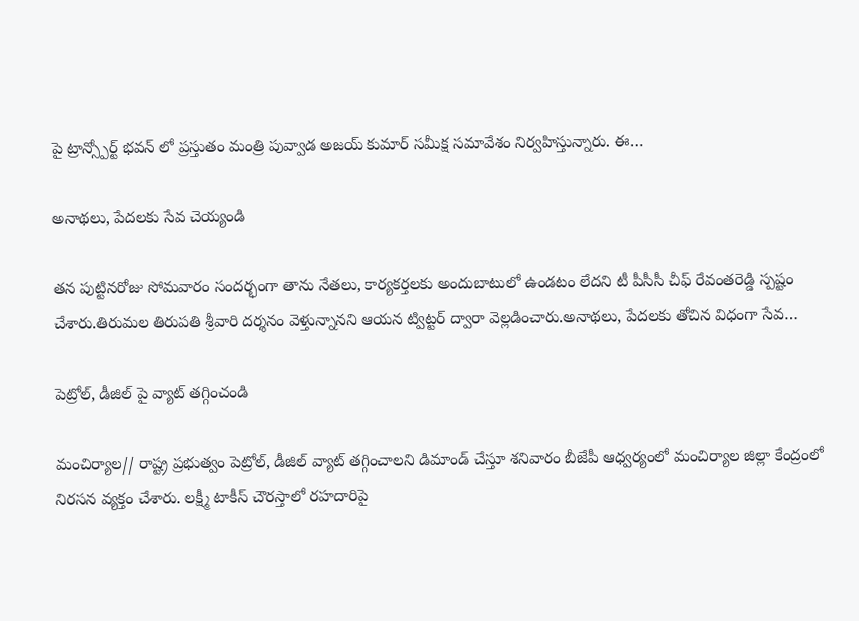పై ట్రాన్స్పోర్ట్ భవన్ లో ప్రస్తుతం మంత్రి పువ్వాడ అజయ్ కుమార్ సమీక్ష సమావేశం నిర్వహిస్తున్నారు. ఈ…

అనాథలు, పేదలకు సేవ చెయ్యండి

తన పుట్టినరోజు సోమవారం సందర్భంగా తాను నేతలు, కార్యకర్తలకు అందుబాటులో ఉండటం లేదని టీ పీసీసీ చీఫ్ రేవంతరెడ్డి స్పష్టం చేశారు.తిరుమల తిరుపతి శ్రీవారి దర్శనం వెళ్తున్నానని ఆయన ట్విట్టర్ ద్వారా వెల్లడించారు.అనాథలు, పేదలకు తోచిన విధంగా సేవ…

పెట్రోల్, డీజిల్ పై వ్యాట్ తగ్గించండి

మంచిర్యాల// రాష్ట్ర ప్రభుత్వం పెట్రోల్, డీజిల్ వ్యాట్ తగ్గించాలని డిమాండ్ చేస్తూ శనివారం బీజేపీ ఆధ్వర్యంలో మంచిర్యాల జిల్లా కేంద్రంలో నిరసన వ్యక్తం చేశారు. లక్ష్మీ టాకీస్ చౌరస్తాలో రహదారిపై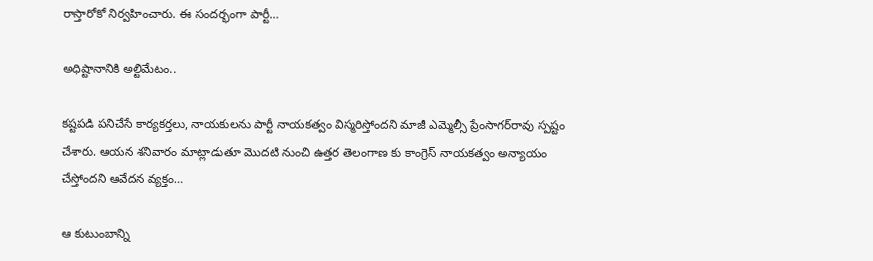రాస్తారోకో నిర్వహించారు. ఈ సందర్భంగా పార్టీ…

అధిష్టానానికి అల్టిమేటం..

క‌ష్ట‌ప‌డి ప‌నిచేసే కార్య‌క‌ర్త‌లు, నాయ‌కుల‌ను పార్టీ నాయ‌క‌త్వం విస్మ‌రిస్తోంద‌ని మాజీ ఎమ్మెల్సీ ప్రేంసాగ‌ర్‌రావు స్ప‌ష్టం చేశారు. ఆయ‌న శ‌నివారం మాట్లాడుతూ మొదటి నుంచి ఉత్తర తెలంగాణ కు కాంగ్రెస్ నాయకత్వం అన్యాయం చేస్తోందని ఆవేద‌న వ్య‌క్తం…

ఆ కుటుంబాన్ని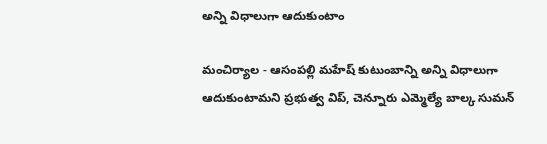అన్ని విధాలుగా ఆదుకుంటాం

మంచిర్యాల - ఆసంప‌ల్లి మ‌హేష్ కుటుంబాన్ని అన్ని విధాలుగా ఆదుకుంటామ‌ని ప్రభుత్వ విప్, చెన్నూరు ఎమ్మెల్యే బాల్క సుమన్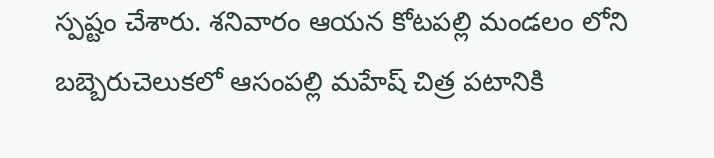స్ప‌ష్టం చేశారు. శ‌నివారం ఆయ‌న కోటపల్లి మండలం లోని బబ్బెరుచెలుకలో ఆసంపల్లి మహేష్ చిత్ర పటానికి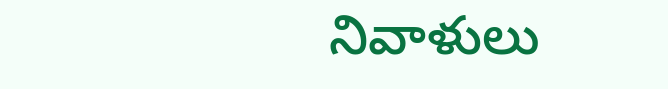నివాళులు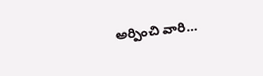అర్పించి వారి…